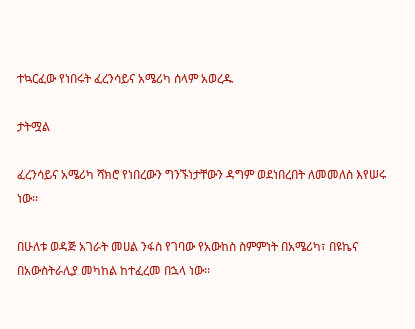ተኳርፈው የነበሩት ፈረንሳይና አሜሪካ ሰላም አወረዱ

ታትሟል

ፈረንሳይና አሜሪካ ሻክሮ የነበረውን ግንኙነታቸውን ዳግም ወደነበረበት ለመመለስ እየሠሩ ነው፡፡

በሁለቱ ወዳጅ አገራት መሀል ንፋስ የገባው የአውከስ ስምምነት በአሜሪካ፣ በዩኬና በአውስትራሊያ መካከል ከተፈረመ በኋላ ነው፡፡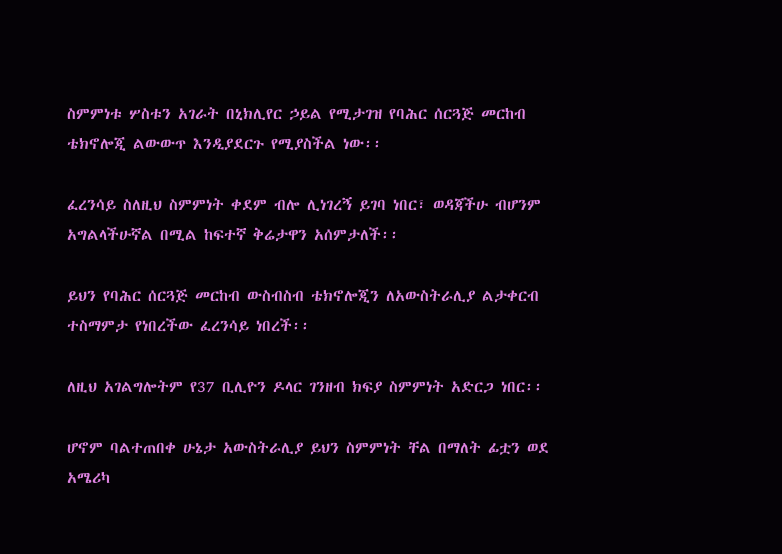ስምምነቱ ሦስቱን አገራት በኒክሊየር ኃይል የሚታገዝ የባሕር ሰርጓጅ መርከብ ቴክኖሎጂ ልውውጥ እንዲያደርጉ የሚያስችል ነው፡፡

ፈረንሳይ ስለዚህ ስምምነት ቀደም ብሎ ሊነገረኝ ይገባ ነበር፣ ወዳጃችሁ ብሆንም አግልላችሁኛል በሚል ከፍተኛ ቅሬታዋን አሰምታለች፡፡

ይህን የባሕር ሰርጓጅ መርከብ ውስብስብ ቴክኖሎጂን ለአውስትራሊያ ልታቀርብ ተስማምታ የነበረችው ፈረንሳይ ነበረች፡፡

ለዚህ አገልግሎትም የ37 ቢሊዮን ዶላር ገንዘብ ክፍያ ስምምነት አድርጋ ነበር፡፡

ሆኖም ባልተጠበቀ ሁኔታ አውስትራሊያ ይህን ስምምነት ቸል በማለት ፊቷን ወደ አሜሪካ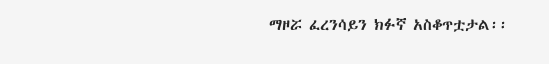ማዞሯ ፈረንሳይን ክፉኛ አስቆጥቷታል፡፡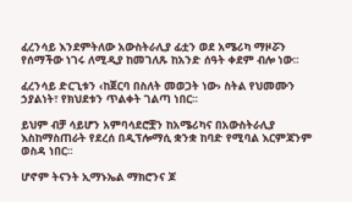ፈረንሳይ እንደምትለው አውስትራሊያ ፊቷን ወደ አሜሪካ ማዞሯን የሰማችው ነገሩ ለሚዲያ ከመገለጹ ከአንድ ሰዓት ቀደም ብሎ ነው፡፡

ፈረንሳይ ድርጊቱን ‹ከጀርባ በስለት መወጋት ነው› ስትል የህመሙን ኃያልነት፣ የክህደቱን ጥልቀት ገልጣ ነበር፡፡

ይህም ብቻ ሳይሆን አምባሳደሮቿን ከአሜሪካና በአውስትራሊያ እስከማስጠራት የደረሰ በዲፕሎማሲ ቋንቋ ከባድ የሚባል እርምጃንም ወስዳ ነበር፡፡

ሆኖም ትናንት ኢማኑኤል ማክሮንና ጆ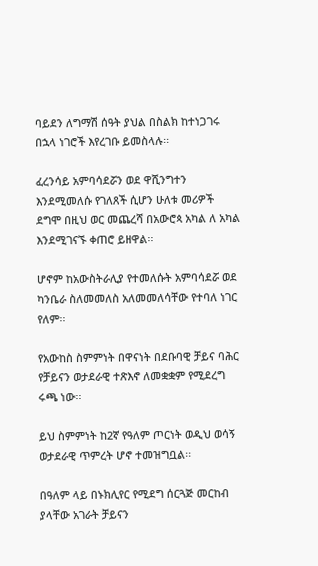ባይደን ለግማሽ ሰዓት ያህል በስልክ ከተነጋገሩ በኋላ ነገሮች እየረገቡ ይመስላሉ፡፡

ፈረንሳይ አምባሳደሯን ወደ ዋሺንግተን እንደሚመለሱ የገለጸች ሲሆን ሁለቱ መሪዎች ደግሞ በዚህ ወር መጨረሻ በአውሮጳ አካል ለ አካል እንደሚገናኙ ቀጠሮ ይዘዋል፡፡

ሆኖም ከአውስትራሊያ የተመለሱት አምባሳደሯ ወደ ካንቤራ ስለመመለስ አለመመለሳቸው የተባለ ነገር የለም፡፡

የአውከስ ስምምነት በዋናነት በደቡባዊ ቻይና ባሕር የቻይናን ወታደራዊ ተጽእኖ ለመቋቋም የሚደረግ ሩጫ ነው፡፡

ይህ ስምምነት ከ2ኛ የዓለም ጦርነት ወዲህ ወሳኝ ወታደራዊ ጥምረት ሆኖ ተመዝግቧል፡፡

በዓለም ላይ በኑክሊየር የሚደግ ሰርጓጅ መርከብ ያላቸው አገራት ቻይናን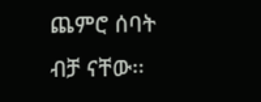ጨምሮ ሰባት ብቻ ናቸው፡፡